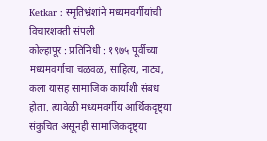Ketkar : स्मृतिभ्रंशांने मध्यमवर्गीयांची विचारशक्ती संपली
कोल्हापूर : प्रतिनिधी : १९७५ पूर्वीच्या मध्यमवर्गाचा चळवळ, साहित्य, नाट्य, कला यासह सामाजिक कार्याशी संबध होता. त्यावेळी मध्यमवर्गीय आर्थिकदृष्ट्या संकुचित असूनही सामाजिकदृष्ट्या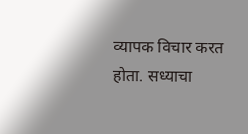व्यापक विचार करत होता. सध्याचा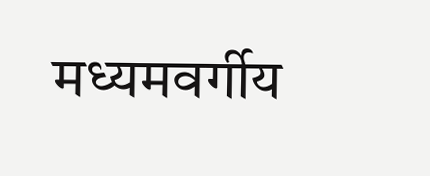मध्यमवर्गीय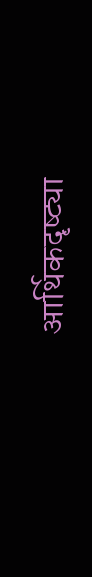आर्थिकदृष्ट्या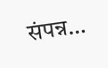संपन्न…